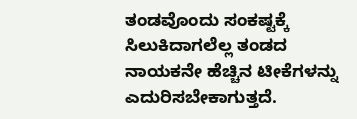ತಂಡವೊಂದು ಸಂಕಷ್ಟಕ್ಕೆ ಸಿಲುಕಿದಾಗಲೆಲ್ಲ ತಂಡದ ನಾಯಕನೇ ಹೆಚ್ಚಿನ ಟೀಕೆಗಳನ್ನು ಎದುರಿಸಬೇಕಾಗುತ್ತದೆ.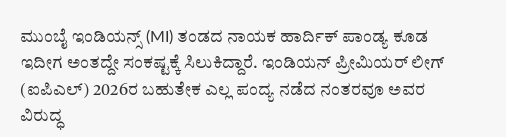ಮುಂಬೈ ಇಂಡಿಯನ್ಸ್ (MI) ತಂಡದ ನಾಯಕ ಹಾರ್ದಿಕ್ ಪಾಂಡ್ಯ ಕೂಡ ಇದೀಗ ಅಂತದ್ದೇ ಸಂಕಷ್ಟಕ್ಕೆ ಸಿಲುಕಿದ್ದಾರೆ. ಇಂಡಿಯನ್ ಪ್ರೀಮಿಯರ್ ಲೀಗ್ (ಐಪಿಎಲ್) 2026ರ ಬಹುತೇಕ ಎಲ್ಲ ಪಂದ್ಯ ನಡೆದ ನಂತರವೂ ಅವರ ವಿರುದ್ಧ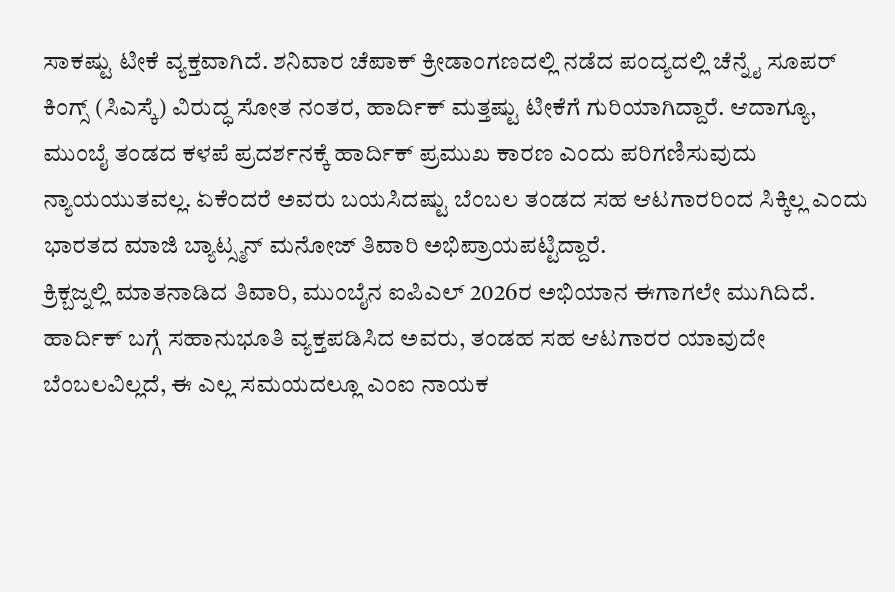ಸಾಕಷ್ಟು ಟೀಕೆ ವ್ಯಕ್ತವಾಗಿದೆ. ಶನಿವಾರ ಚೆಪಾಕ್ ಕ್ರೀಡಾಂಗಣದಲ್ಲಿ ನಡೆದ ಪಂದ್ಯದಲ್ಲಿ ಚೆನ್ನೈ ಸೂಪರ್ ಕಿಂಗ್ಸ್ (ಸಿಎಸ್ಕೆ) ವಿರುದ್ಧ ಸೋತ ನಂತರ, ಹಾರ್ದಿಕ್ ಮತ್ತಷ್ಟು ಟೀಕೆಗೆ ಗುರಿಯಾಗಿದ್ದಾರೆ. ಆದಾಗ್ಯೂ, ಮುಂಬೈ ತಂಡದ ಕಳಪೆ ಪ್ರದರ್ಶನಕ್ಕೆ ಹಾರ್ದಿಕ್ ಪ್ರಮುಖ ಕಾರಣ ಎಂದು ಪರಿಗಣಿಸುವುದು ನ್ಯಾಯಯುತವಲ್ಲ. ಏಕೆಂದರೆ ಅವರು ಬಯಸಿದಷ್ಟು ಬೆಂಬಲ ತಂಡದ ಸಹ ಆಟಗಾರರಿಂದ ಸಿಕ್ಕಿಲ್ಲ ಎಂದು ಭಾರತದ ಮಾಜಿ ಬ್ಯಾಟ್ಸ್ಮನ್ ಮನೋಜ್ ತಿವಾರಿ ಅಭಿಪ್ರಾಯಪಟ್ಟಿದ್ದಾರೆ.
ಕ್ರಿಕ್ಬಜ್ನಲ್ಲಿ ಮಾತನಾಡಿದ ತಿವಾರಿ, ಮುಂಬೈನ ಐಪಿಎಲ್ 2026ರ ಅಭಿಯಾನ ಈಗಾಗಲೇ ಮುಗಿದಿದೆ. ಹಾರ್ದಿಕ್ ಬಗ್ಗೆ ಸಹಾನುಭೂತಿ ವ್ಯಕ್ತಪಡಿಸಿದ ಅವರು, ತಂಡಹ ಸಹ ಆಟಗಾರರ ಯಾವುದೇ ಬೆಂಬಲವಿಲ್ಲದೆ, ಈ ಎಲ್ಲ ಸಮಯದಲ್ಲೂ ಎಂಐ ನಾಯಕ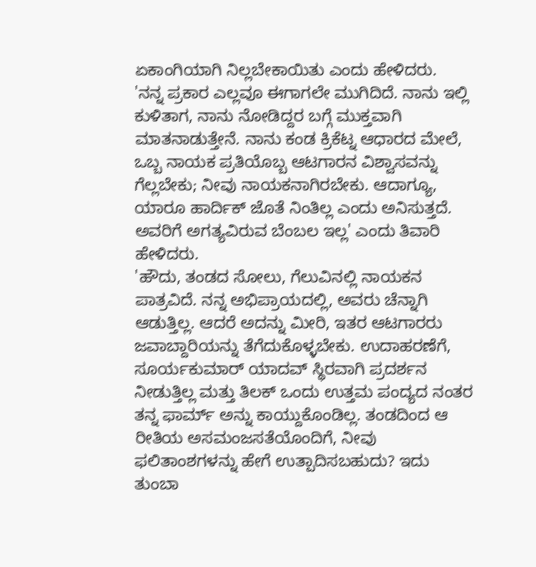ಏಕಾಂಗಿಯಾಗಿ ನಿಲ್ಲಬೇಕಾಯಿತು ಎಂದು ಹೇಳಿದರು.
'ನನ್ನ ಪ್ರಕಾರ ಎಲ್ಲವೂ ಈಗಾಗಲೇ ಮುಗಿದಿದೆ. ನಾನು ಇಲ್ಲಿ ಕುಳಿತಾಗ, ನಾನು ನೋಡಿದ್ದರ ಬಗ್ಗೆ ಮುಕ್ತವಾಗಿ ಮಾತನಾಡುತ್ತೇನೆ. ನಾನು ಕಂಡ ಕ್ರಿಕೆಟ್ನ ಆಧಾರದ ಮೇಲೆ, ಒಬ್ಬ ನಾಯಕ ಪ್ರತಿಯೊಬ್ಬ ಆಟಗಾರನ ವಿಶ್ವಾಸವನ್ನು ಗೆಲ್ಲಬೇಕು; ನೀವು ನಾಯಕನಾಗಿರಬೇಕು. ಆದಾಗ್ಯೂ, ಯಾರೂ ಹಾರ್ದಿಕ್ ಜೊತೆ ನಿಂತಿಲ್ಲ ಎಂದು ಅನಿಸುತ್ತದೆ. ಅವರಿಗೆ ಅಗತ್ಯವಿರುವ ಬೆಂಬಲ ಇಲ್ಲ' ಎಂದು ತಿವಾರಿ ಹೇಳಿದರು.
'ಹೌದು, ತಂಡದ ಸೋಲು, ಗೆಲುವಿನಲ್ಲಿ ನಾಯಕನ ಪಾತ್ರವಿದೆ. ನನ್ನ ಅಭಿಪ್ರಾಯದಲ್ಲಿ, ಅವರು ಚೆನ್ನಾಗಿ ಆಡುತ್ತಿಲ್ಲ. ಆದರೆ ಅದನ್ನು ಮೀರಿ, ಇತರ ಆಟಗಾರರು ಜವಾಬ್ದಾರಿಯನ್ನು ತೆಗೆದುಕೊಳ್ಳಬೇಕು. ಉದಾಹರಣೆಗೆ, ಸೂರ್ಯಕುಮಾರ್ ಯಾದವ್ ಸ್ಥಿರವಾಗಿ ಪ್ರದರ್ಶನ ನೀಡುತ್ತಿಲ್ಲ ಮತ್ತು ತಿಲಕ್ ಒಂದು ಉತ್ತಮ ಪಂದ್ಯದ ನಂತರ ತನ್ನ ಫಾರ್ಮ್ ಅನ್ನು ಕಾಯ್ದುಕೊಂಡಿಲ್ಲ. ತಂಡದಿಂದ ಆ ರೀತಿಯ ಅಸಮಂಜಸತೆಯೊಂದಿಗೆ, ನೀವು ಫಲಿತಾಂಶಗಳನ್ನು ಹೇಗೆ ಉತ್ಪಾದಿಸಬಹುದು? ಇದು ತುಂಬಾ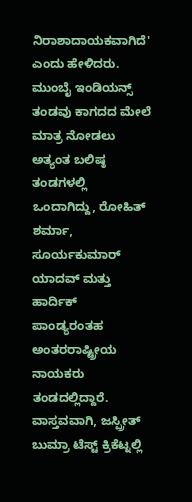ನಿರಾಶಾದಾಯಕವಾಗಿದೆ' ಎಂದು ಹೇಳಿದರು.
ಮುಂಬೈ ಇಂಡಿಯನ್ಸ್ ತಂಡವು ಕಾಗದದ ಮೇಲೆ ಮಾತ್ರ ನೋಡಲು ಅತ್ಯಂತ ಬಲಿಷ್ಠ ತಂಡಗಳಲ್ಲಿ ಒಂದಾಗಿದ್ದು, ರೋಹಿತ್ ಶರ್ಮಾ, ಸೂರ್ಯಕುಮಾರ್ ಯಾದವ್ ಮತ್ತು ಹಾರ್ದಿಕ್ ಪಾಂಡ್ಯರಂತಹ ಅಂತರರಾಷ್ಟ್ರೀಯ ನಾಯಕರು ತಂಡದಲ್ಲಿದ್ದಾರೆ. ವಾಸ್ತವವಾಗಿ, ಜಸ್ಪ್ರೀತ್ ಬುಮ್ರಾ ಟೆಸ್ಟ್ ಕ್ರಿಕೆಟ್ನಲ್ಲಿ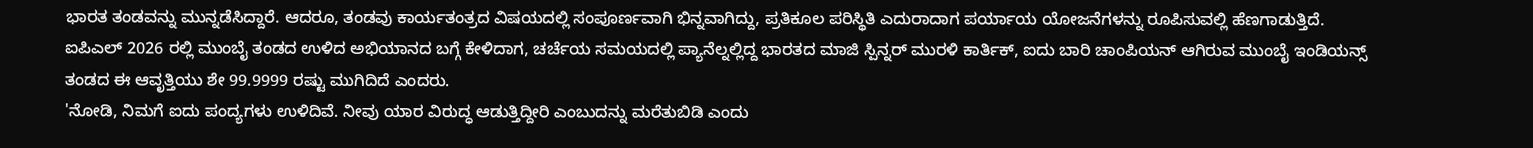ಭಾರತ ತಂಡವನ್ನು ಮುನ್ನಡೆಸಿದ್ದಾರೆ. ಆದರೂ, ತಂಡವು ಕಾರ್ಯತಂತ್ರದ ವಿಷಯದಲ್ಲಿ ಸಂಪೂರ್ಣವಾಗಿ ಭಿನ್ನವಾಗಿದ್ದು, ಪ್ರತಿಕೂಲ ಪರಿಸ್ಥಿತಿ ಎದುರಾದಾಗ ಪರ್ಯಾಯ ಯೋಜನೆಗಳನ್ನು ರೂಪಿಸುವಲ್ಲಿ ಹೆಣಗಾಡುತ್ತಿದೆ.
ಐಪಿಎಲ್ 2026 ರಲ್ಲಿ ಮುಂಬೈ ತಂಡದ ಉಳಿದ ಅಭಿಯಾನದ ಬಗ್ಗೆ ಕೇಳಿದಾಗ, ಚರ್ಚೆಯ ಸಮಯದಲ್ಲಿ ಪ್ಯಾನೆಲ್ನಲ್ಲಿದ್ದ ಭಾರತದ ಮಾಜಿ ಸ್ಪಿನ್ನರ್ ಮುರಳಿ ಕಾರ್ತಿಕ್, ಐದು ಬಾರಿ ಚಾಂಪಿಯನ್ ಆಗಿರುವ ಮುಂಬೈ ಇಂಡಿಯನ್ಸ್ ತಂಡದ ಈ ಆವೃತ್ತಿಯು ಶೇ 99.9999 ರಷ್ಟು ಮುಗಿದಿದೆ ಎಂದರು.
'ನೋಡಿ, ನಿಮಗೆ ಐದು ಪಂದ್ಯಗಳು ಉಳಿದಿವೆ. ನೀವು ಯಾರ ವಿರುದ್ಧ ಆಡುತ್ತಿದ್ದೀರಿ ಎಂಬುದನ್ನು ಮರೆತುಬಿಡಿ ಎಂದು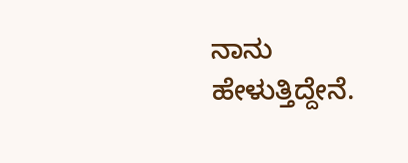ನಾನು ಹೇಳುತ್ತಿದ್ದೇನೆ.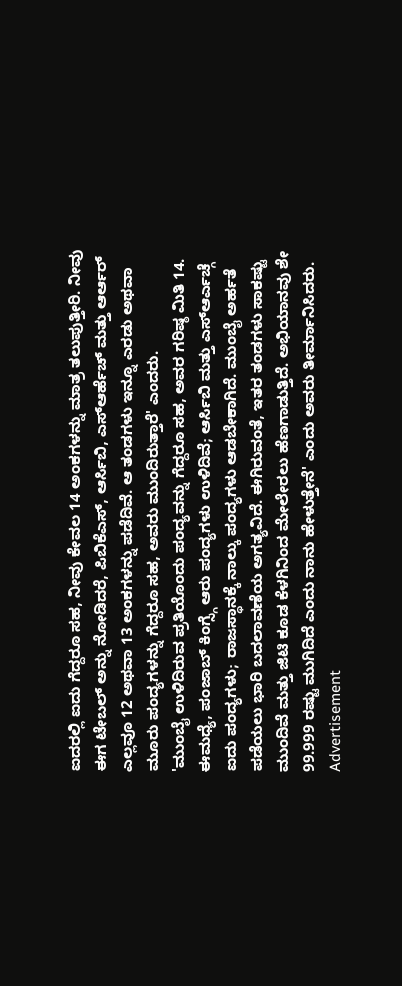ಐದರಲ್ಲಿ ಐದು ಗೆದ್ದರೂ ಸಹ, ನೀವು ಕೇವಲ 14 ಅಂಕಗಳನ್ನು ಮಾತ್ರ ತಲುಪುತ್ತೀರಿ. ನೀವು ಈಗ ಟೇಬಲ್ ಅನ್ನು ನೋಡಿದರೆ, ಪಿಬಿಕೆಎಸ್, ಆರ್ಸಿಬಿ, ಎಸ್ಆರ್ಹೆಚ್ ಮತ್ತು ಆರ್ಆರ್ ಎಲ್ಲವೂ 12 ಅಥವಾ 13 ಅಂಕಗಳನ್ನು ಪಡೆದಿವೆ. ಆ ತಂಡಗಳು ಇನ್ನೂ ಎರಡು ಅಥವಾ ಮೂರು ಪಂದ್ಯಗಳನ್ನು ಗೆದ್ದರೂ ಸಹ, ಅವರು ಮುಂದಿರುತ್ತಾರೆ' ಎಂದರು.
'ಮುಂಬೈ ಉಳಿದಿರುವ ಪ್ರತಿಯೊಂದು ಪಂದ್ಯವನ್ನು ಗೆದ್ದರೂ ಸಹ, ಅವರ ಗರಿಷ್ಠ ಮಿತಿ 14. ಈಮಧ್ಯೆ, ಪಂಜಾಬ್ ಕಿಂಗ್ಸ್ಗೆ ಆರು ಪಂದ್ಯಗಳು ಉಳಿದಿವೆ; ಆರ್ಸಿಬಿ ಮತ್ತು ಎಸ್ಆರ್ಎಚ್ಗೆ ಐದು ಪಂದ್ಯಗಳು; ರಾಜಸ್ಥಾನಕ್ಕೆ ನಾಲ್ಕು ಪಂದ್ಯಗಳು ಆಡಬೇಕಾಗಿದೆ. ಮುಂಬೈ ಅರ್ಹತೆ ಪಡೆಯಲು ಭಾರಿ ಬದಲಾವಣೆಯ ಅಗತ್ಯವಿದೆ. ಈಗಿರುವಂತೆ, ಇತರ ತಂಡಗಳು ಸಾಕಷ್ಟು ಮುಂದಿವೆ ಮತ್ತು ಜಿಟಿ ಕೂಡ ಕೆಳಗಿನಿಂದ ಮೇಲೇರಲು ಹೆಣಗಾಡುತ್ತಿದೆ. ಅಭಿಯಾನವು ಶೇ 99.999 ರಷ್ಟು ಮುಗಿದಿದೆ ಎಂದು ನಾನು ಹೇಳುತ್ತೇನೆ' ಎಂದು ಅವರು ತೀರ್ಮಾನಿಸಿದರು.
Advertisement